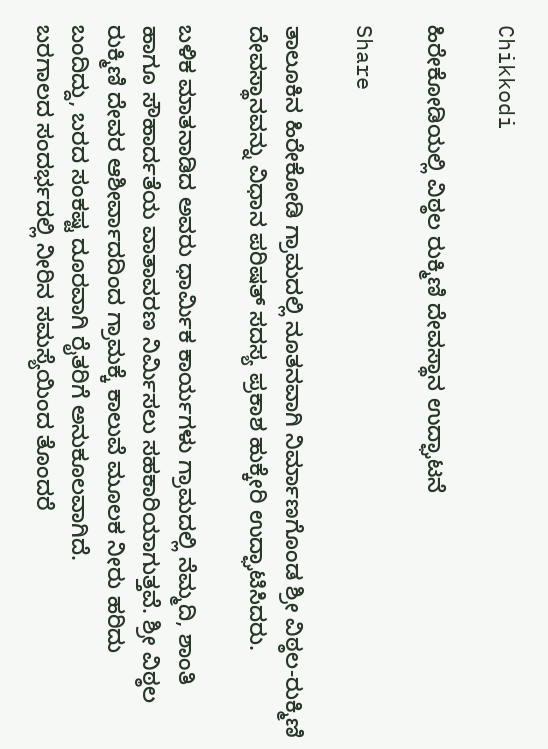Chikkodi

ಹಿರೇಕೋಡಿಯಲ್ಲಿ ವಿಠ್ಠಲ ರುಕ್ಮಿಣಿ ದೇವಸ್ಥಾನ ಉದ್ಘಾಟನೆ

Share

ತಾಲೂಕಿನ ಹಿರೇಕೋಡಿ ಗ್ರಾಮದಲ್ಲಿ ನೂತನವಾಗಿ ನಿರ್ಮಾಣಗೊಂಡ ಶ್ರೀ ವಿಠ್ಠಲ-ರುಕ್ಮಿಣಿ ದೇವಸ್ಥಾನವನ್ನು ವಿಧಾನ ಪರಿಷತ್ ಸದಸ್ಯ ಪ್ರಕಾಶ ಹುಕ್ಕೇರಿ ಉದ್ಘಾಟಿಸಿದರು.

ಬಳಿಕ‌ ಮಾತನಾಡಿದ ಅವರು ಧಾರ್ಮಿಕ ಕಾರ್ಯಗಳು ಗ್ರಾಮದಲ್ಲಿ ನೆಮ್ಮದಿ, ಶಾಂತಿ ಹಾಗೂ ಸೌಹಾರ್ದತೆಯ ವಾತಾವರಣ ನಿರ್ಮಿಸಲು ಸಹಕಾರಿಯಾಗುತ್ತವೆ. ಶ್ರೀ ವಿಠ್ಠಲ ರುಕ್ಮಿಣಿ ದೇವರ ಆಶೀರ್ವಾದದಿಂದ ಗ್ರಾಮಕ್ಕೆ ಕಾಲುವೆ ಮೂಲಕ ನೀರು ಹರಿದು ಬಂದಿದ್ದು, ಬರದ ಸಂಕಷ್ಟ ದೂರವಾಗಿ ರೈತರಿಗೆ ಅನುಕೂಲವಾಗಿದೆ.
ಬರಗಾಲದ ಸಂದರ್ಭದಲ್ಲಿ ನೀರಿನ ಸಮಸ್ಯೆಯಿಂದ ತೊಂದರೆ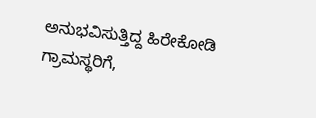ಅನುಭವಿಸುತ್ತಿದ್ದ ಹಿರೇಕೋಡಿ ಗ್ರಾಮಸ್ಥರಿಗೆ,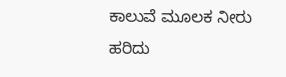ಕಾಲುವೆ ಮೂಲಕ ನೀರು ಹರಿದು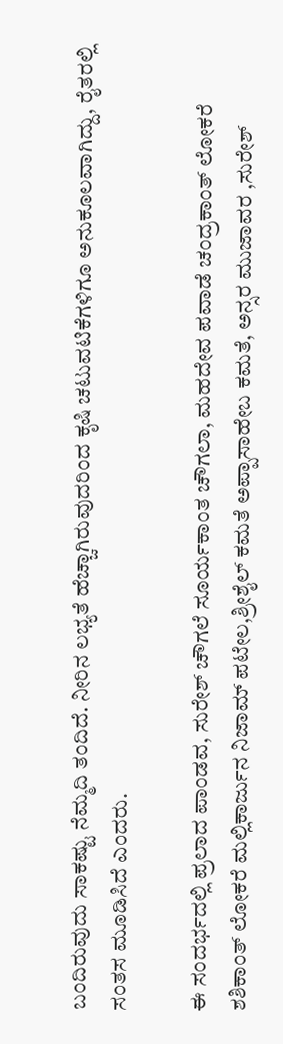ಬಂದಿರುವುದು ಸಾಕಷ್ಟು ನೆಮ್ಮದಿ ತಂದಿದೆ. ನೀರಿನ ಲಭ್ಯತೆ ಹೆಚ್ಚಾಗಿರುವುದರಿಂದ ಕೃಷಿ ಚಟುವಟಿಕೆಗಳಿಗೂ ಅನುಕೂಲವಾಗಿದ್ದು, ರೈತರಲ್ಲಿ ಸಂತಸ ಮೂಡಿಸಿದೆ ಎಂದರು.

ಈ ಸಂದರ್ಭದಲ್ಲಿ ಪ್ರಲಾದ ಪಾಂಡವ, ಸುರೇಶ್ ಚೌಗಲೆ ಸೂರ್ಯಕಾಂತ ಚೌಗಲಾ, ಮಹದೇವ ಪವಾಡೆ ಚಂದ್ರಕಾಂತ್ ಲೋಕರೆ ಶಶಿಕಾಂತ್ ಲೋಕರೆ ಮಲ್ಲಿಕಾರ್ಜುನ ನಿಜಾಮ್ ಪಟೇಲ,ಶ್ರೀಶೈಲ್ ಕಮತೆ ಅಪ್ಪಾಸಾಹೇಬ ಕಮತೆ, ಅನ್ಸರ ಮುಜಾವರ ,ಸುರೇಶ್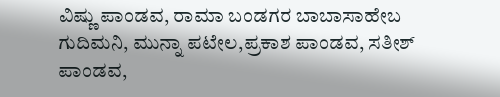ವಿಷ್ಣು ಪಾಂಡವ, ರಾಮಾ ಬಂಡಗರ ಬಾಬಾಸಾಹೇಬ ಗುದಿಮನಿ, ಮುನ್ನಾ ಪಟೇಲ,ಪ್ರಕಾಶ ಪಾಂಡವ, ಸತೀಶ್ ಪಾಂಡವ,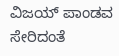ವಿಜಯ್ ಪಾಂಡವ ಸೇರಿದಂತೆ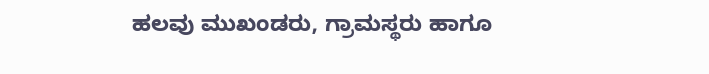ಹಲವು ಮುಖಂಡರು, ಗ್ರಾಮಸ್ಥರು ಹಾಗೂ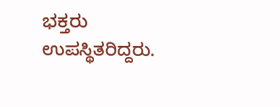ಭಕ್ತರು ಉಪಸ್ಥಿತರಿದ್ದರು.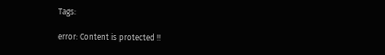Tags:

error: Content is protected !!